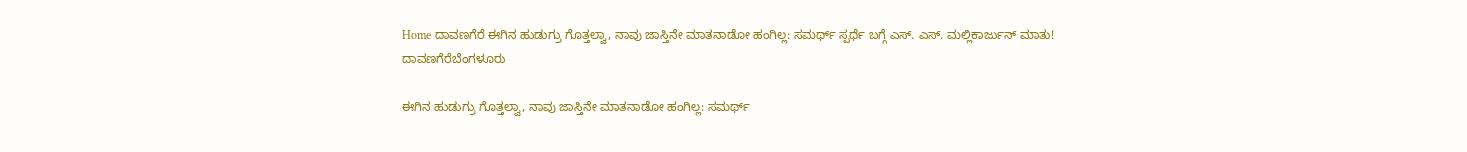Home ದಾವಣಗೆರೆ ಈಗಿನ ಹುಡುಗ್ರು ಗೊತ್ತಲ್ವಾ, ನಾವು ಜಾಸ್ತಿನೇ ಮಾತನಾಡೋ ಹಂಗಿಲ್ಲ: ಸಮರ್ಥ್ ಸ್ಪರ್ಧೆ ಬಗ್ಗೆ ಎಸ್. ಎಸ್. ಮಲ್ಲಿಕಾರ್ಜುನ್ ಮಾತು!
ದಾವಣಗೆರೆಬೆಂಗಳೂರು

ಈಗಿನ ಹುಡುಗ್ರು ಗೊತ್ತಲ್ವಾ, ನಾವು ಜಾಸ್ತಿನೇ ಮಾತನಾಡೋ ಹಂಗಿಲ್ಲ: ಸಮರ್ಥ್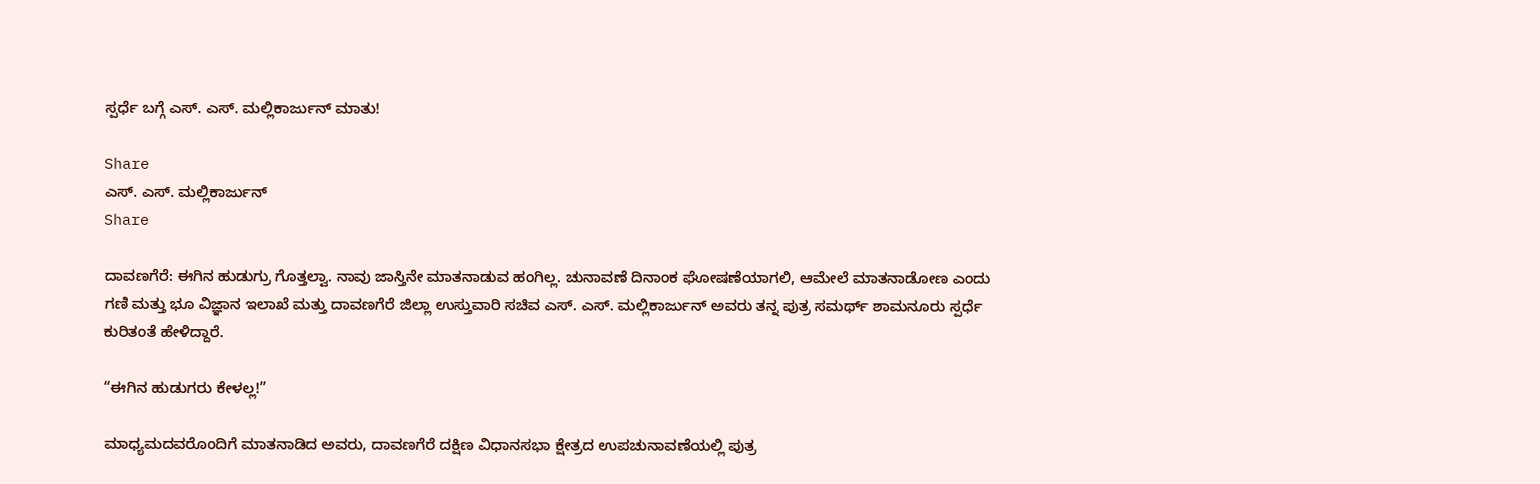ಸ್ಪರ್ಧೆ ಬಗ್ಗೆ ಎಸ್. ಎಸ್. ಮಲ್ಲಿಕಾರ್ಜುನ್ ಮಾತು!

Share
ಎಸ್. ಎಸ್. ಮಲ್ಲಿಕಾರ್ಜುನ್
Share

ದಾವಣಗೆರೆ: ಈಗಿನ ಹುಡುಗ್ರು ಗೊತ್ತಲ್ವಾ. ನಾವು ಜಾಸ್ತಿನೇ ಮಾತನಾಡುವ ಹಂಗಿಲ್ಲ. ಚುನಾವಣೆ ದಿನಾಂಕ ಘೋಷಣೆಯಾಗಲಿ, ಆಮೇಲೆ ಮಾತನಾಡೋಣ ಎಂದು ಗಣಿ ಮತ್ತು ಭೂ ವಿಜ್ಞಾನ ಇಲಾಖೆ ಮತ್ತು ದಾವಣಗೆರೆ ಜಿಲ್ಲಾ ಉಸ್ತುವಾರಿ ಸಚಿವ ಎಸ್. ಎಸ್. ಮಲ್ಲಿಕಾರ್ಜುನ್ ಅವರು ತನ್ನ ಪುತ್ರ ಸಮರ್ಥ್ ಶಾಮನೂರು ಸ್ಪರ್ಧೆ ಕುರಿತಂತೆ ಹೇಳಿದ್ದಾರೆ.

“ಈಗಿನ ಹುಡುಗರು ಕೇಳಲ್ಲ!”

ಮಾಧ್ಯಮದವರೊಂದಿಗೆ ಮಾತನಾಡಿದ ಅವರು, ದಾವಣಗೆರೆ ದಕ್ಷಿಣ ವಿಧಾನಸಭಾ ಕ್ಷೇತ್ರದ ಉಪಚುನಾವಣೆಯಲ್ಲಿ ಪುತ್ರ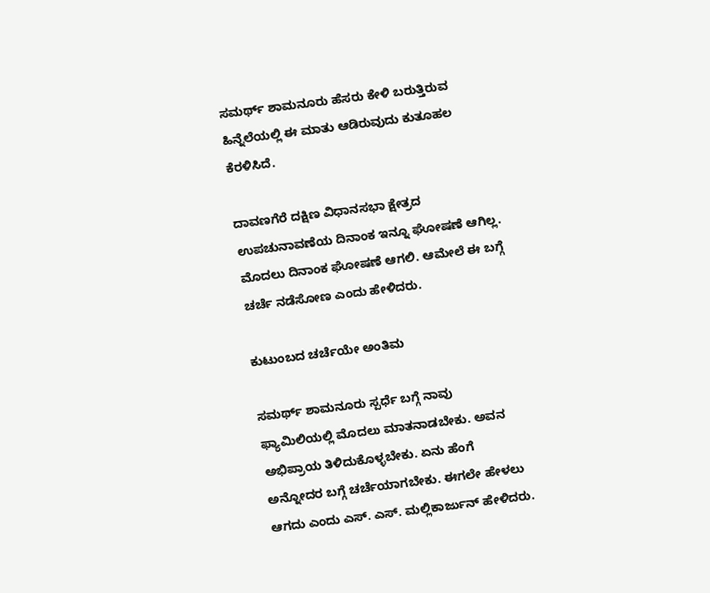ಸಮರ್ಥ್ ಶಾಮನೂರು ಹೆಸರು ಕೇಳಿ ಬರುತ್ತಿರುವ ಹಿನ್ನೆಲೆಯಲ್ಲಿ ಈ ಮಾತು ಆಡಿರುವುದು ಕುತೂಹಲ ಕೆರಳಿಸಿದೆ.

ದಾವಣಗೆರೆ ದಕ್ಷಿಣ ವಿಧಾನಸಭಾ ಕ್ಷೇತ್ರದ ಉಪಚುನಾವಣೆಯ ದಿನಾಂಕ ಇನ್ನೂ ಘೋಷಣೆ ಆಗಿಲ್ಲ. ಮೊದಲು ದಿನಾಂಕ ಘೋಷಣೆ ಆಗಲಿ. ಆಮೇಲೆ ಈ ಬಗ್ಗೆ ಚರ್ಚೆ ನಡೆಸೋಣ ಎಂದು ಹೇಳಿದರು.

ಕುಟುಂಬದ ಚರ್ಚೆಯೇ ಅಂತಿಮ

ಸಮರ್ಥ್ ಶಾಮನೂರು ಸ್ಪರ್ಧೆ ಬಗ್ಗೆ ನಾವು ಫ್ಯಾಮಿಲಿಯಲ್ಲಿ ಮೊದಲು ಮಾತನಾಡಬೇಕು. ಅವನ ಅಭಿಪ್ರಾಯ ತಿಳಿದುಕೊಳ್ಳಬೇಕು. ಏನು ಹೆಂಗೆ ಅನ್ನೋದರ ಬಗ್ಗೆ ಚರ್ಚೆಯಾಗಬೇಕು. ಈಗಲೇ ಹೇಳಲು ಆಗದು ಎಂದು ಎಸ್. ಎಸ್. ಮಲ್ಲಿಕಾರ್ಜುನ್ ಹೇಳಿದರು.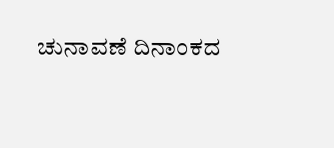ಚುನಾವಣೆ ದಿನಾಂಕದ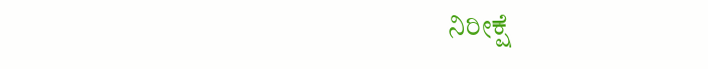ನಿರೀಕ್ಷೆ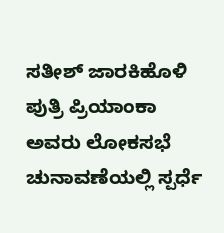ಸತೀಶ್ ಜಾರಕಿಹೊಳಿ ಪುತ್ರಿ ಪ್ರಿಯಾಂಕಾ ಅವರು ಲೋಕಸಭೆ ಚುನಾವಣೆಯಲ್ಲಿ ಸ್ಪರ್ಧೆ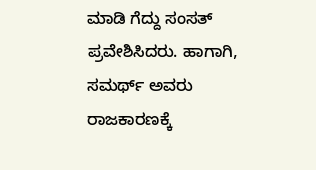ಮಾಡಿ ಗೆದ್ದು ಸಂಸತ್ ಪ್ರವೇಶಿಸಿದರು. ಹಾಗಾಗಿ, ಸಮರ್ಥ್ ಅವರು ರಾಜಕಾರಣಕ್ಕೆ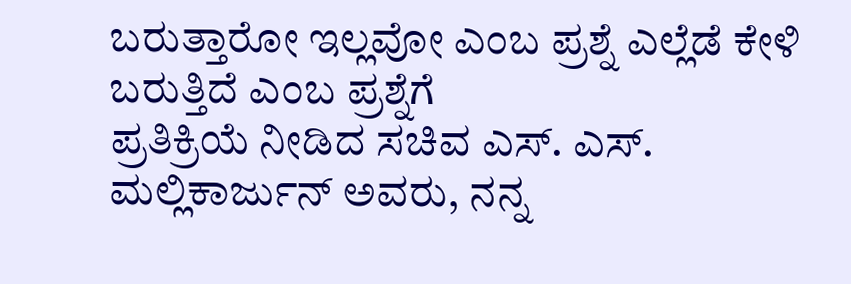ಬರುತ್ತಾರೋ ಇಲ್ಲವೋ ಎಂಬ ಪ್ರಶ್ನೆ ಎಲ್ಲೆಡೆ ಕೇಳಿ ಬರುತ್ತಿದೆ ಎಂಬ ಪ್ರಶ್ನೆಗೆ
ಪ್ರತಿಕ್ರಿಯೆ ನೀಡಿದ ಸಚಿವ ಎಸ್. ಎಸ್. ಮಲ್ಲಿಕಾರ್ಜುನ್ ಅವರು, ನನ್ನ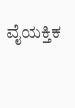ವೈಯಕ್ತಿಕ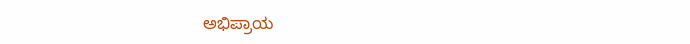ಅಭಿಪ್ರಾಯ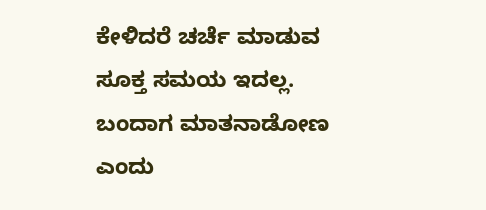ಕೇಳಿದರೆ ಚರ್ಚೆ ಮಾಡುವ ಸೂಕ್ತ ಸಮಯ ಇದಲ್ಲ. ಬಂದಾಗ ಮಾತನಾಡೋಣ ಎಂದು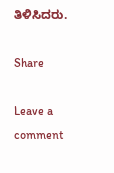ತಿಳಿಸಿದರು.

Share

Leave a comment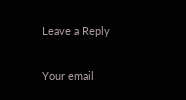Leave a Reply

Your email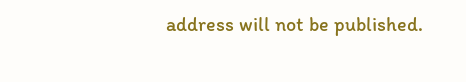address will not be published.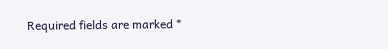Required fields are marked *